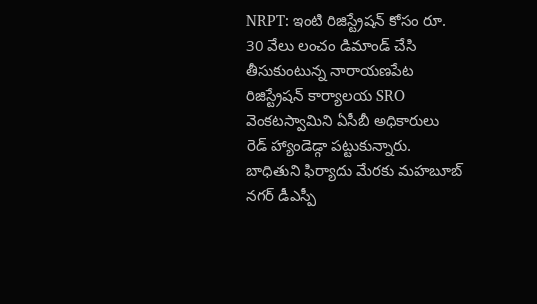NRPT: ఇంటి రిజిస్ట్రేషన్ కోసం రూ. 30 వేలు లంచం డిమాండ్ చేసి తీసుకుంటున్న నారాయణపేట రిజిస్ట్రేషన్ కార్యాలయ SRO వెంకటస్వామిని ఏసీబీ అధికారులు రెడ్ హ్యాండెడ్గా పట్టుకున్నారు. బాధితుని ఫిర్యాదు మేరకు మహబూబ్ నగర్ డీఎస్పీ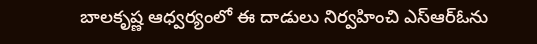బాలకృష్ణ ఆధ్వర్యంలో ఈ దాడులు నిర్వహించి ఎస్ఆర్ఓను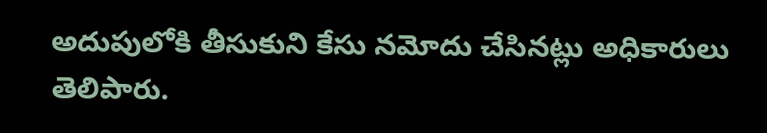అదుపులోకి తీసుకుని కేసు నమోదు చేసినట్లు అధికారులు తెలిపారు.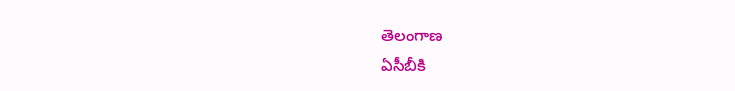తెలంగాణ
ఏసీబీకి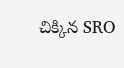చిక్కిన SRO